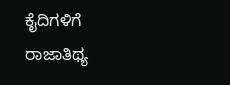ಕೈದಿಗಳಿಗೆ ರಾಜಾತಿಥ್ಯ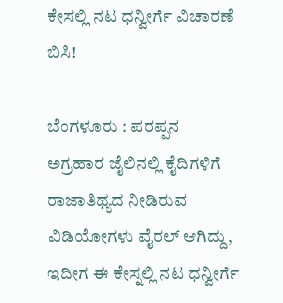ಕೇಸಲ್ಲಿ ನಟ ಧನ್ವೀರ್ಗೆ ವಿಚಾರಣೆ ಬಿಸಿ!

ಬೆಂಗಳೂರು : ಪರಪ್ಪನ ಅಗ್ರಹಾರ ಜೈಲಿನಲ್ಲಿ ಕೈದಿಗಳಿಗೆ ರಾಜಾತಿಥ್ಯದ ನೀಡಿರುವ ವಿಡಿಯೋಗಳು ವೈರಲ್ ಆಗಿದ್ದು, ಇದೀಗ ಈ ಕೇಸ್ನಲ್ಲಿ ನಟ ಧನ್ವೀರ್ಗೆ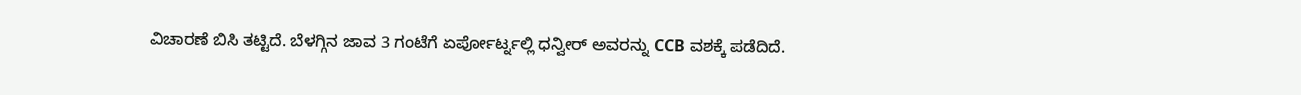ವಿಚಾರಣೆ ಬಿಸಿ ತಟ್ಟಿದೆ. ಬೆಳಗ್ಗಿನ ಜಾವ 3 ಗಂಟೆಗೆ ಏರ್ಪೋರ್ಟ್ನಲ್ಲಿ ಧನ್ವೀರ್ ಅವರನ್ನು CCB ವಶಕ್ಕೆ ಪಡೆದಿದೆ.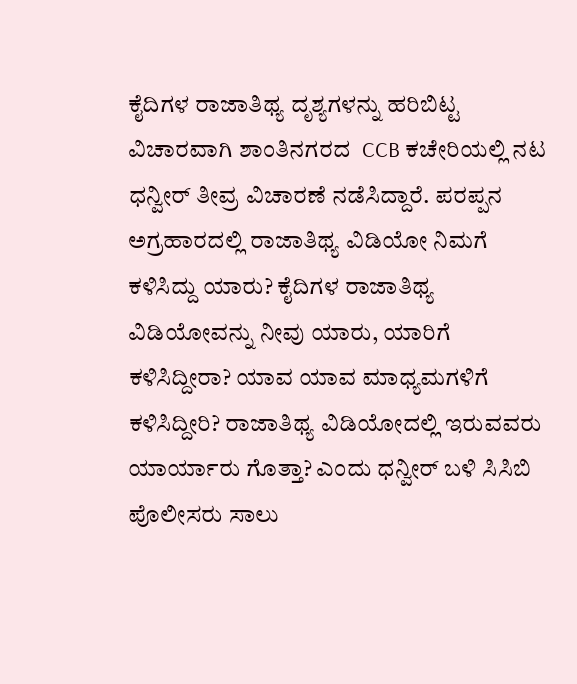ಕೈದಿಗಳ ರಾಜಾತಿಥ್ಯ ದೃಶ್ಯಗಳನ್ನು ಹರಿಬಿಟ್ಟ ವಿಚಾರವಾಗಿ ಶಾಂತಿನಗರದ  CCB ಕಚೇರಿಯಲ್ಲಿ ನಟ ಧನ್ವೀರ್ ತೀವ್ರ ವಿಚಾರಣೆ ನಡೆಸಿದ್ದಾರೆ. ಪರಪ್ಪನ ಅಗ್ರಹಾರದಲ್ಲಿ ರಾಜಾತಿಥ್ಯ ವಿಡಿಯೋ ನಿಮಗೆ ಕಳಿಸಿದ್ದು ಯಾರು? ಕೈದಿಗಳ ರಾಜಾತಿಥ್ಯ ವಿಡಿಯೋವನ್ನು ನೀವು ಯಾರು, ಯಾರಿಗೆ ಕಳಿಸಿದ್ದೀರಾ? ಯಾವ ಯಾವ ಮಾಧ್ಯಮಗಳಿಗೆ ಕಳಿಸಿದ್ದೀರಿ? ರಾಜಾತಿಥ್ಯ ವಿಡಿಯೋದಲ್ಲಿ ಇರುವವರು ಯಾರ್ಯಾರು ಗೊತ್ತಾ? ಎಂದು ಧನ್ವೀರ್ ಬಳಿ ಸಿಸಿಬಿ ಪೊಲೀಸರು ಸಾಲು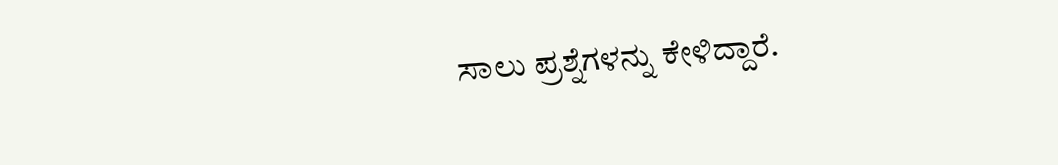ಸಾಲು ಪ್ರಶ್ನೆಗಳನ್ನು ಕೇಳಿದ್ದಾರೆ.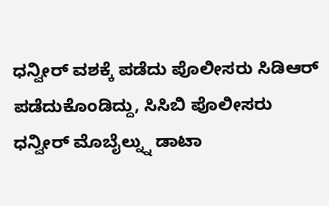ಧನ್ವೀರ್ ವಶಕ್ಕೆ ಪಡೆದು ಪೊಲೀಸರು ಸಿಡಿಆರ್ ಪಡೆದುಕೊಂಡಿದ್ದು, ಸಿಸಿಬಿ ಪೊಲೀಸರು ಧನ್ವೀರ್ ಮೊಬೈಲ್ನ್ನು ಡಾಟಾ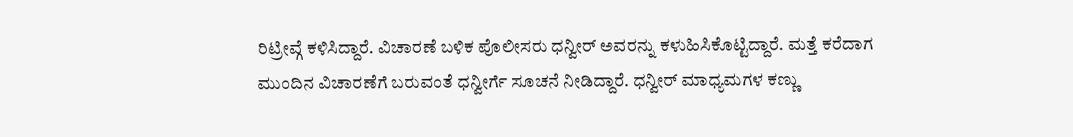ರಿಟ್ರೀವ್ಗೆ ಕಳಿಸಿದ್ದಾರೆ. ವಿಚಾರಣೆ ಬಳಿಕ ಪೊಲೀಸರು ಧನ್ವೀರ್ ಅವರನ್ನು ಕಳುಹಿಸಿಕೊಟ್ಟಿದ್ದಾರೆ. ಮತ್ತೆ ಕರೆದಾಗ ಮುಂದಿನ ವಿಚಾರಣೆಗೆ ಬರುವಂತೆ ಧನ್ವೀರ್ಗೆ ಸೂಚನೆ ನೀಡಿದ್ದಾರೆ. ಧನ್ವೀರ್ ಮಾಧ್ಯಮಗಳ ಕಣ್ಣು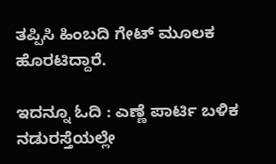ತಪ್ಪಿಸಿ ಹಿಂಬದಿ ಗೇಟ್ ಮೂಲಕ ಹೊರಟಿದ್ದಾರೆ.

ಇದನ್ನೂ ಓದಿ : ಎಣ್ಣೆ ಪಾರ್ಟಿ ಬಳಿಕ ನಡುರಸ್ತೆಯಲ್ಲೇ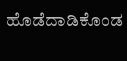ಹೊಡೆದಾಡಿಕೊಂಡ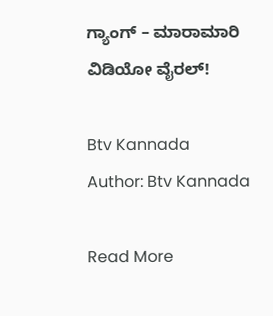ಗ್ಯಾಂಗ್ – ಮಾರಾಮಾರಿ ವಿಡಿಯೋ ವೈರಲ್!

Btv Kannada
Author: Btv Kannada

Read More